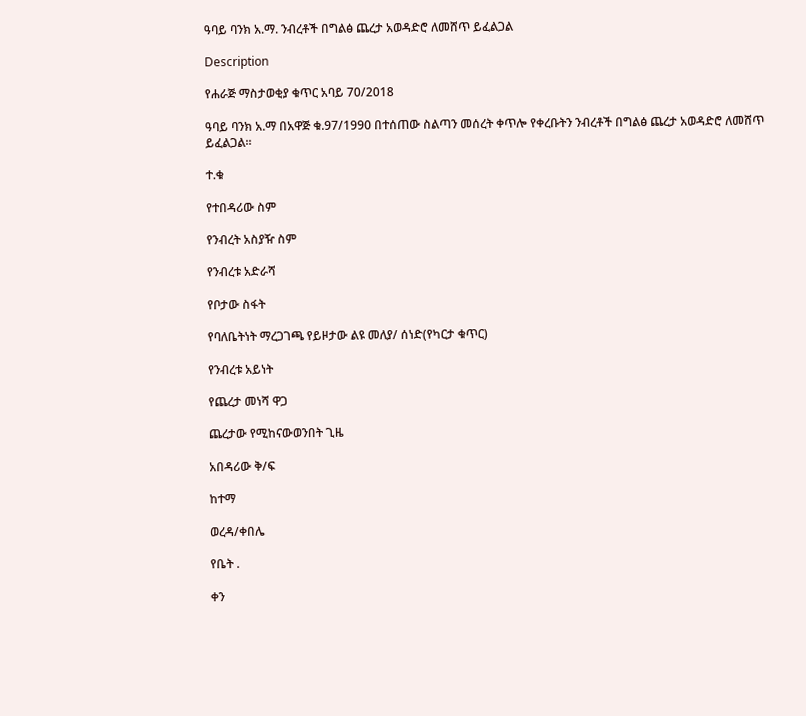ዓባይ ባንክ አ.ማ. ንብረቶች በግልፅ ጨረታ አወዳድሮ ለመሸጥ ይፈልጋል

Description

የሐራጅ ማስታወቂያ ቁጥር አባይ 70/2018

ዓባይ ባንክ አ.ማ በአዋጅ ቁ.97/1990 በተሰጠው ስልጣን መሰረት ቀጥሎ የቀረቡትን ንብረቶች በግልፅ ጨረታ አወዳድሮ ለመሸጥ ይፈልጋል።

ተ.ቁ

የተበዳሪው ስም

የንብረት አስያዥ ስም

የንብረቱ አድራሻ

የቦታው ስፋት

የባለቤትነት ማረጋገጫ የይዞታው ልዩ መለያ/ ሰነድ(የካርታ ቁጥር)

የንብረቱ አይነት

የጨረታ መነሻ ዋጋ

ጨረታው የሚከናውወንበት ጊዜ

አበዳሪው ቅ/ፍ

ከተማ

ወረዳ/ቀበሌ

የቤት .

ቀን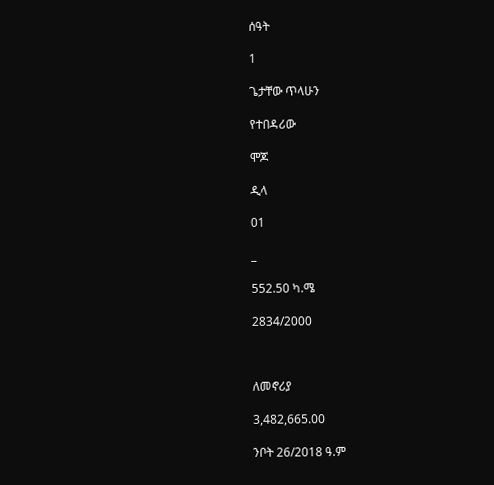ሰዓት

1

ጌታቸው ጥላሁን

የተበዳሪው

ሞጆ

ዲላ

01

_

552.50 ካ.ሜ

2834/2000



ለመኖሪያ

3,482,665.00

ንቦት 26/2018 ዓ.ም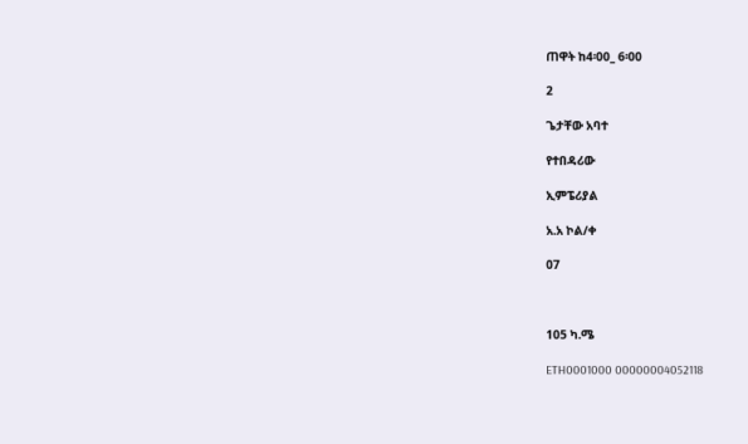ጠዋት ከ4፡00_ 6፡00

2

ጌታቸው አባተ

የተበዳሪው

ኢምፔሪያል

አ.አ ኮል/ቀ

07



105 ካ.ሜ

ETH0001000 00000004052118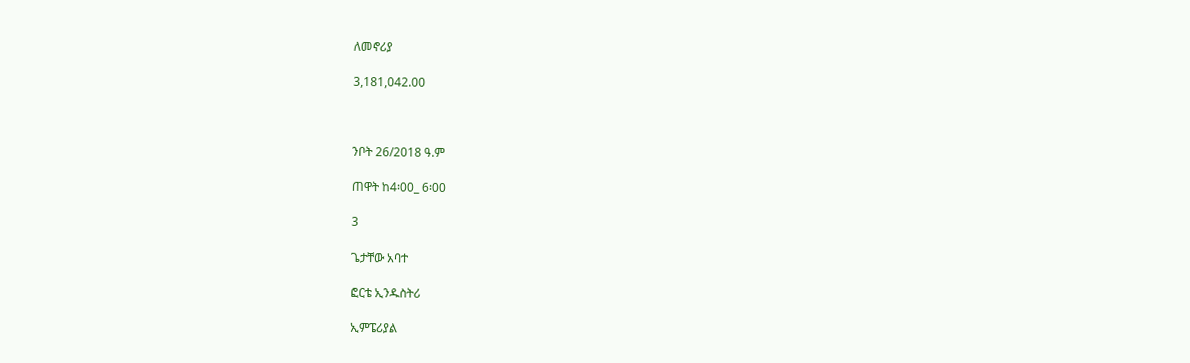ለመኖሪያ

3,181,042.00



ንቦት 26/2018 ዓ.ም

ጠዋት ከ4፡00_ 6፡00

3

ጌታቸው አባተ

ፎርቴ ኢንዱስትሪ

ኢምፔሪያል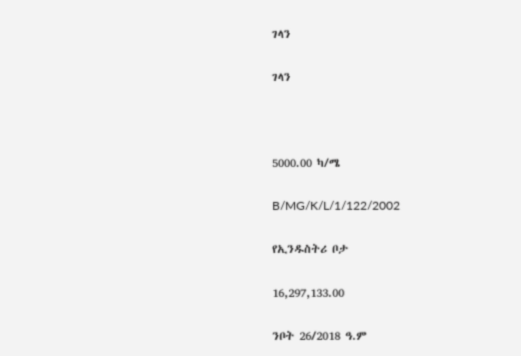ገላን

ገላን



5000.00 ካ/ሜ

B/MG/K/L/1/122/2002

የኢንዱስትሪ ቦታ

16,297,133.00

ንቦት 26/2018 ዓ.ም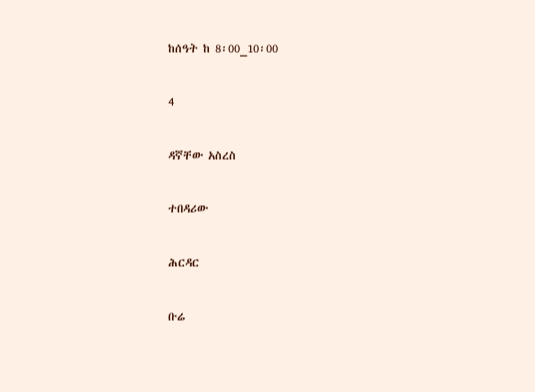ከሰዓት ከ 8፡00_10፡00

4

ዳኛቸው አስረስ

ተበዳሪው

ሕርዳር

ቡሬ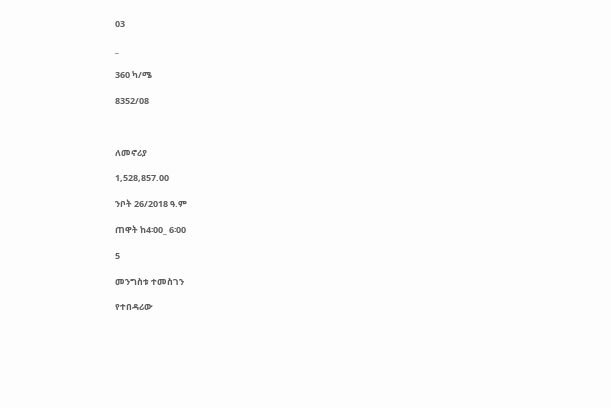03

_

360 ካ/ሜ

8352/08



ለመኖሪያ

1,528,857.00

ንቦት 26/2018 ዓ.ም

ጠዋት ከ4፡00_ 6፡00

5

መንግስቱ ተመስገን

የተበዳሪው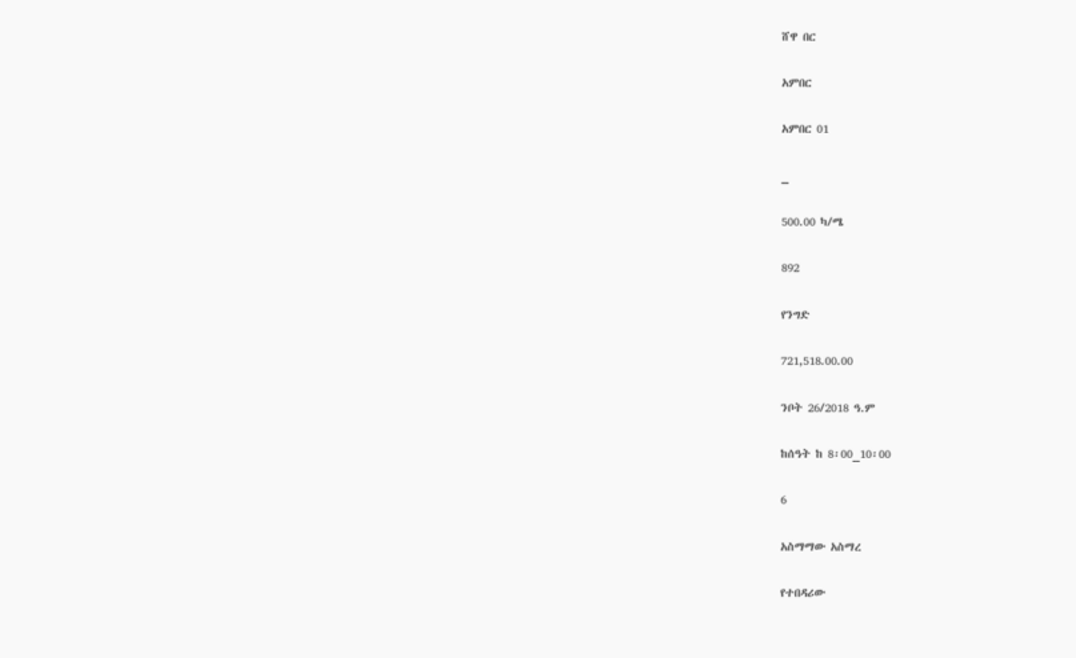ሸዋ በር

አምበር

አምበር 01

_

500.00 ካ/ሜ

892

የንግድ

721,518.00.00

ንቦት 26/2018 ዓ.ም

ከሰዓት ከ 8፡00_10፡00

6

አስማማው አስማረ

የተበዳሪው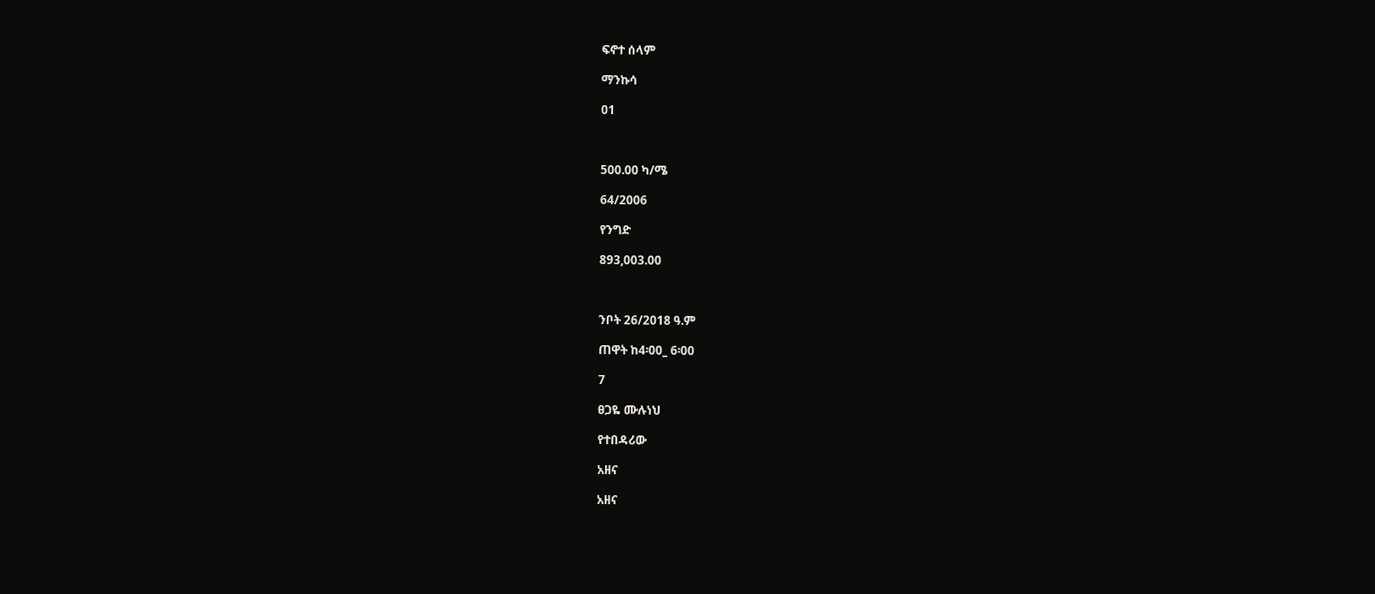ፍኖተ ሰላም

ማንኩሳ

01



500.00 ካ/ሜ

64/2006

የንግድ

893,003.00



ንቦት 26/2018 ዓ.ም

ጠዋት ከ4፡00_ 6፡00

7

ፀጋዬ ሙሉነህ

የተበዳሪው

አዘና

አዘና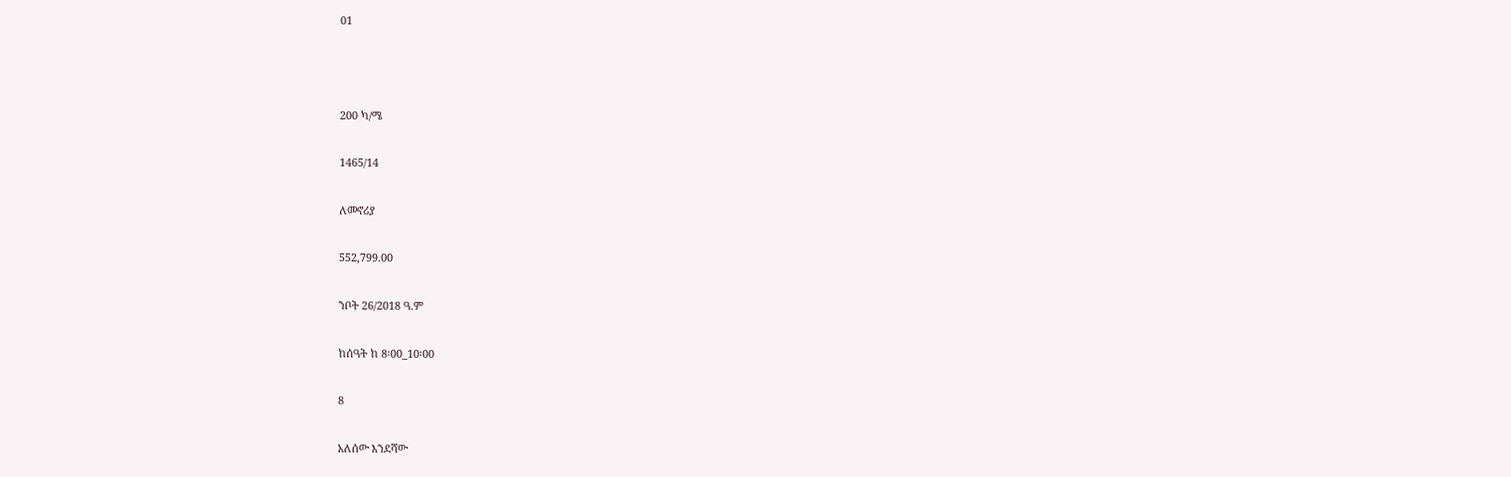01



200 ካ/ሜ

1465/14

ለመኖሪያ

552,799.00

ንቦት 26/2018 ዓ.ም

ከሰዓት ከ 8፡00_10፡00

8

አለሰው እንደሻው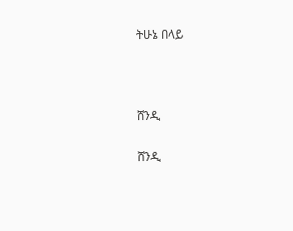ትሁኔ በላይ



ሸንዲ

ሸንዲ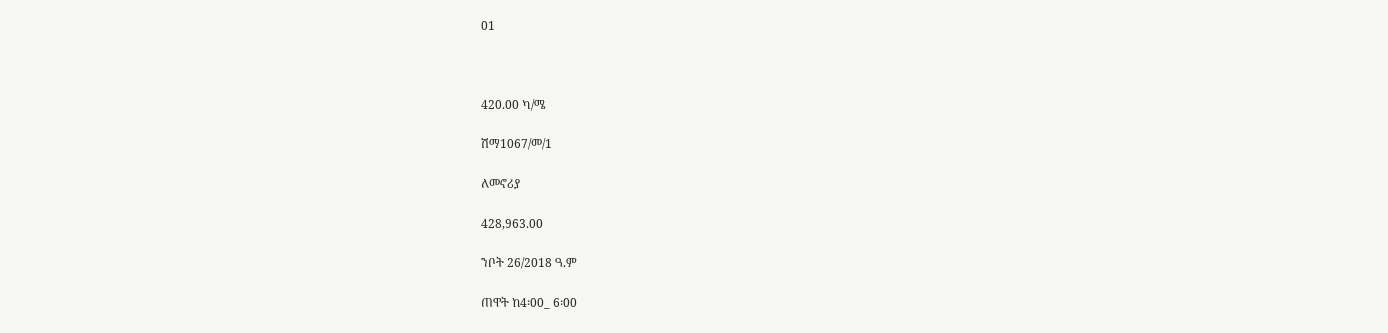01



420.00 ካ/ሜ

ሽማ1067/መ/1

ለመኖሪያ

428,963.00

ንቦት 26/2018 ዓ.ም

ጠዋት ከ4፡00_ 6፡00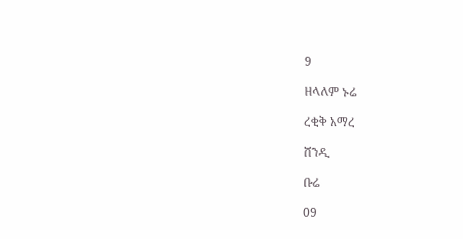9

ዘላለም ኑሬ

ረቂቅ አማረ

ሸንዲ

ቡሬ

09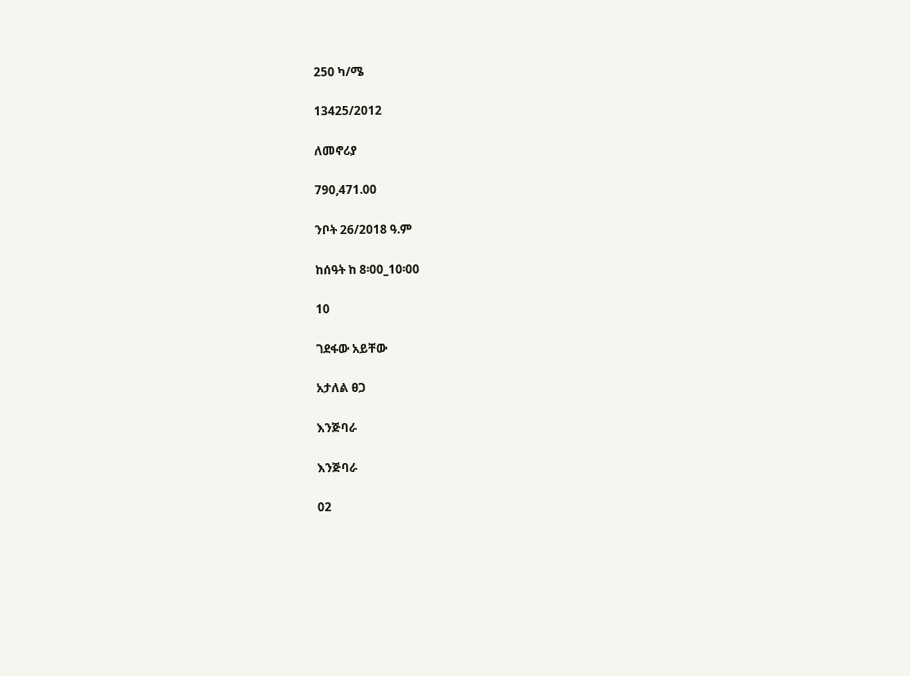250 ካ/ሜ

13425/2012

ለመኖሪያ

790,471.00

ንቦት 26/2018 ዓ.ም

ከሰዓት ከ 8፡00_10፡00

10

ገደፋው አይቸው

አታለል ፀጋ

እንጅባራ

እንጅባራ

02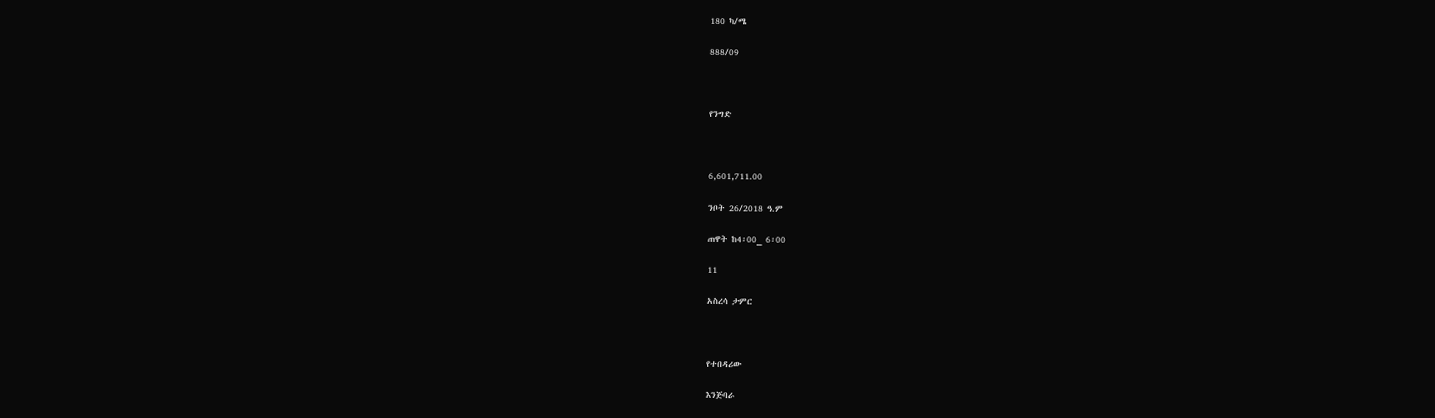180 ካ/ሜ

888/09



የንግድ



6,601,711.00

ንቦት 26/2018 ዓ.ም

ጠዋት ከ4፡00_ 6፡00

11

አስረሳ ታምር



የተበዳሪው

እንጅባራ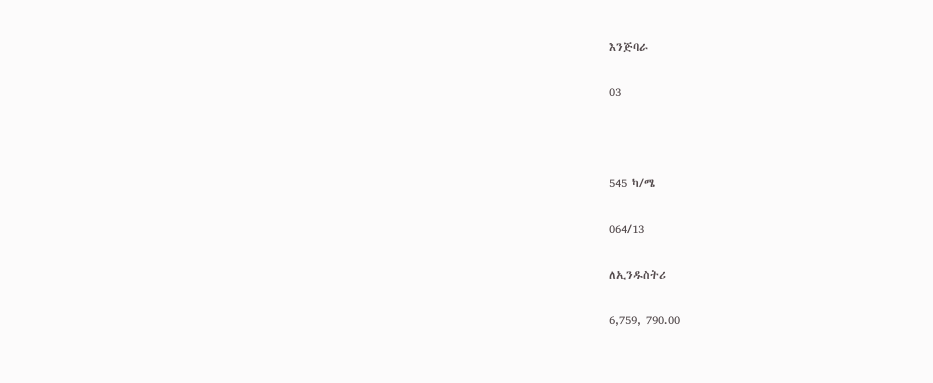እንጅባራ

03



545 ካ/ሜ

064/13

ለኢንዱስትሪ

6,759, 790.00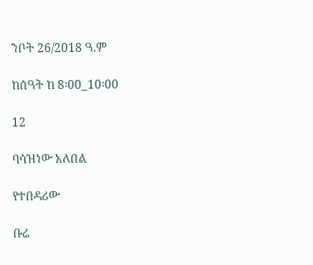ንቦት 26/2018 ዓ.ም

ከሰዓት ከ 8፡00_10፡00

12

ባሳዝነው አለበል

የተበዳሪው

ቡሬ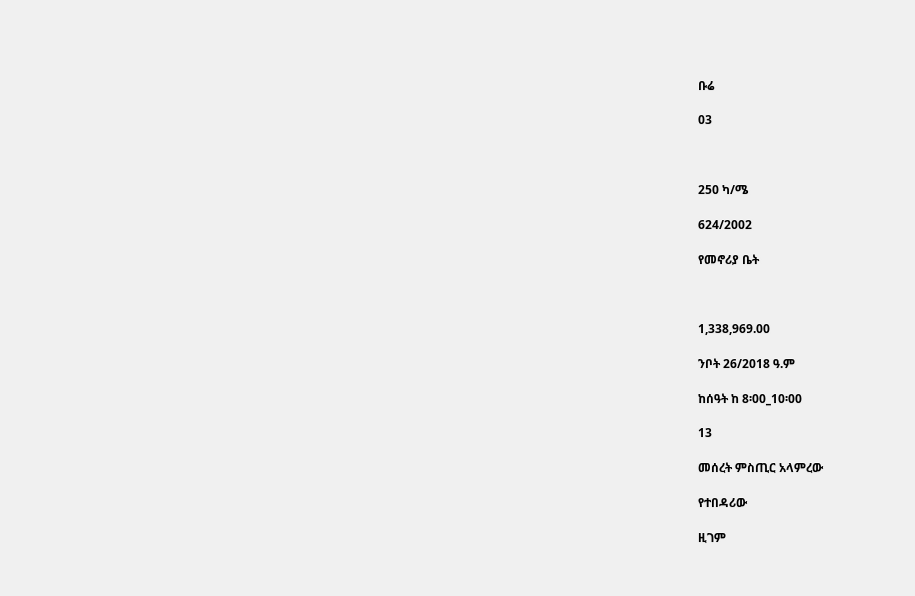ቡሬ

03



250 ካ/ሜ

624/2002

የመኖሪያ ቤት



1,338,969.00

ንቦት 26/2018 ዓ.ም

ከሰዓት ከ 8፡00_10፡00

13

መሰረት ምስጢር አላምረው

የተበዳሪው

ዚገም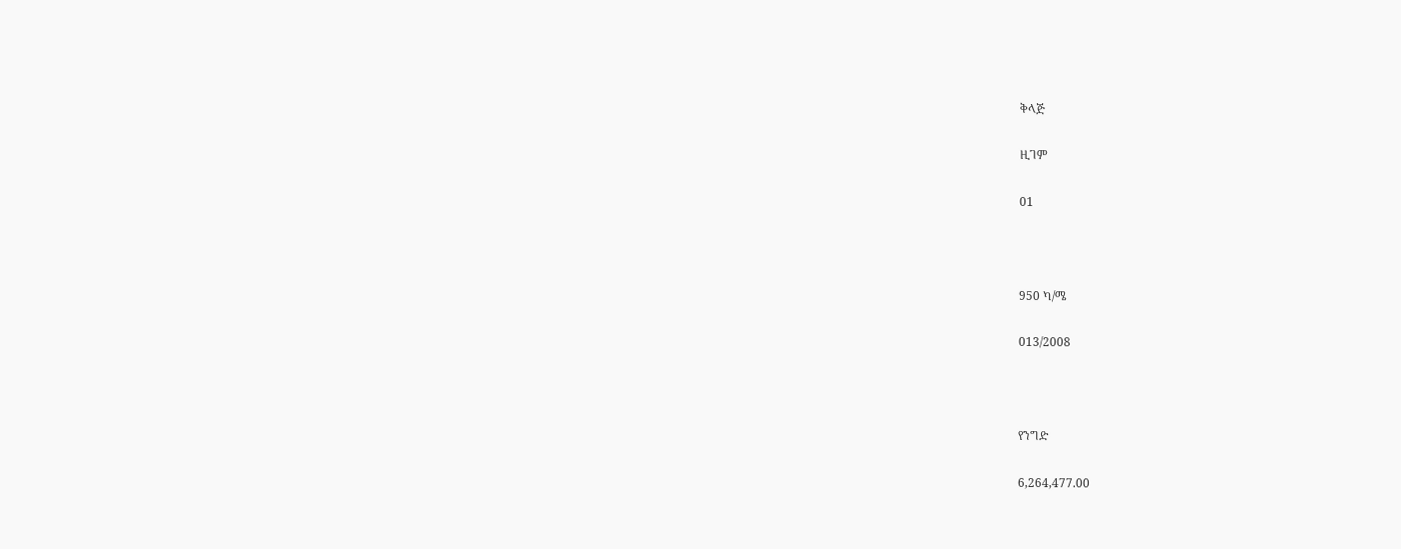ቅላጅ

ዚገም

01



950 ካ/ሜ

013/2008



የንግድ

6,264,477.00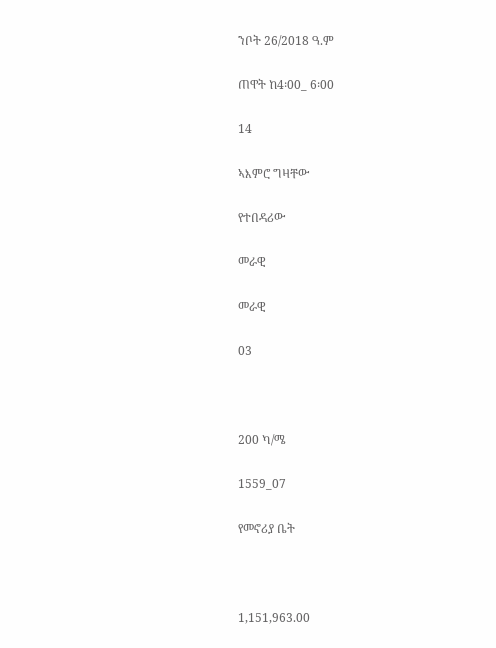ንቦት 26/2018 ዓ.ም

ጠዋት ከ4፡00_ 6፡00

14

ኣእምሮ ግዛቸው

የተበዳሪው

መራዊ

መራዊ

03



200 ካ/ሜ

1559_07

የመኖሪያ ቤት



1,151,963.00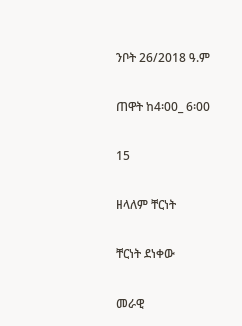ንቦት 26/2018 ዓ.ም

ጠዋት ከ4፡00_ 6፡00

15

ዘላለም ቸርነት

ቸርነት ደነቀው

መራዊ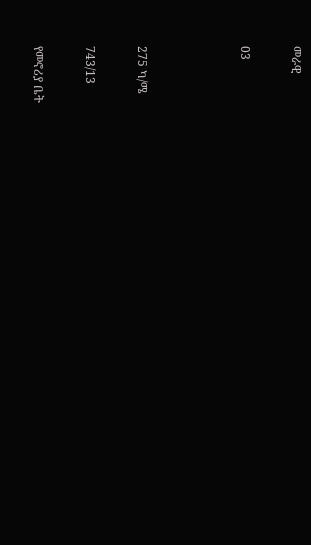መራዊ

03



275 ካ/ሜ

743/13

የመኖሪያ ቤት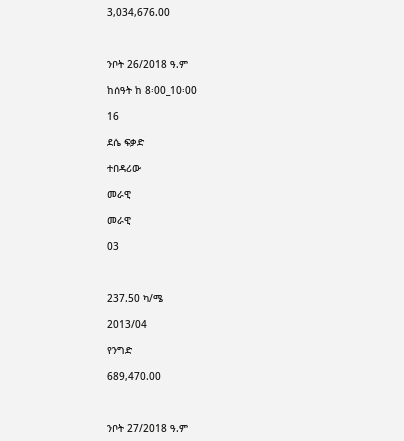3,034,676.00



ንቦት 26/2018 ዓ.ም

ከሰዓት ከ 8፡00_10፡00

16

ደሴ ፍቃድ

ተበዳሪው

መራዊ

መራዊ

03



237.50 ካ/ሜ

2013/04

የንግድ

689,470.00



ንቦት 27/2018 ዓ.ም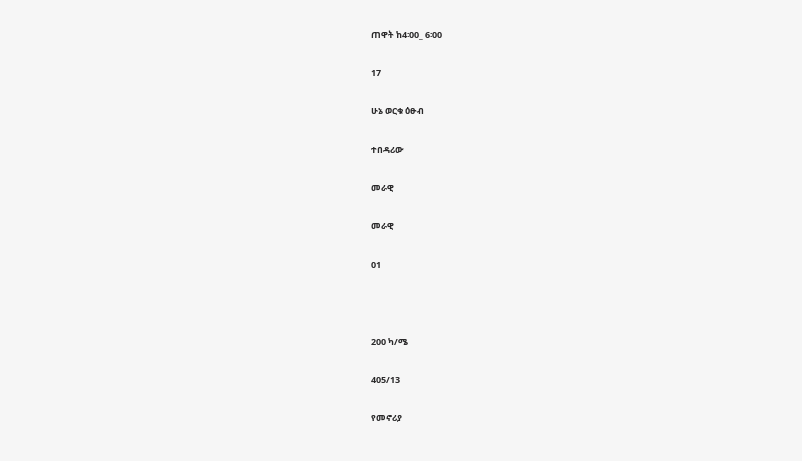ጠዋት ከ4፡00_ 6፡00

17

ሁኔ ወርቁ ዕፁብ

ተበዳሪው

መራዊ

መራዊ

01



200 ካ/ሜ

405/13

የመኖሪያ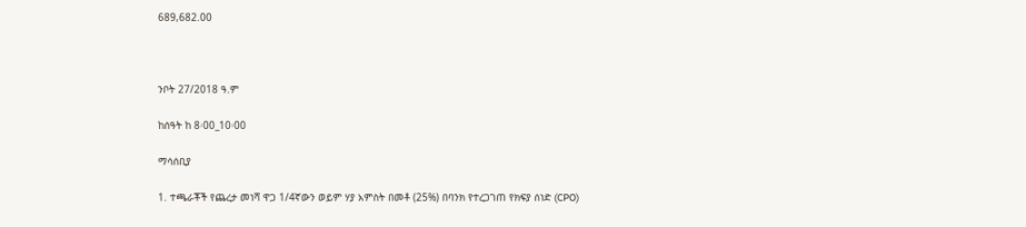689,682.00



ንቦት 27/2018 ዓ.ም

ከሰዓት ከ 8፡00_10፡00

ማሳሰቢያ

1. ተጫራቾች የጨረታ መነሻ ዋጋ 1/4ኛውን ወይም ሃያ አምስት በመቶ (25%) በባንክ የተረጋገጠ የክፍያ ሰነድ (CPO)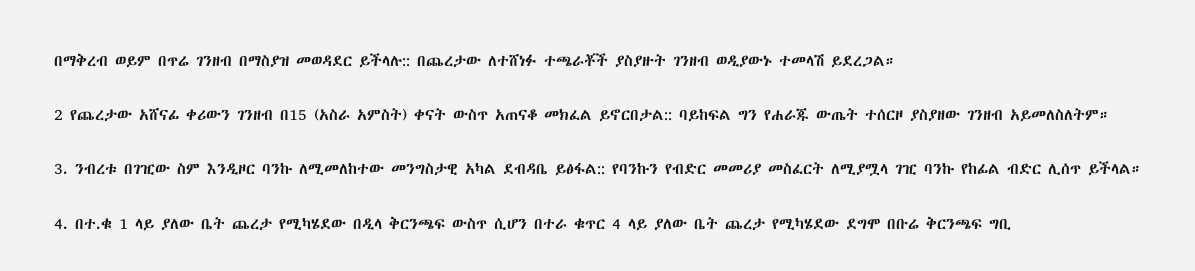በማቅረብ ወይም በጥሬ ገንዘብ በማስያዝ መወዳደር ይችላሉ:: በጨረታው ለተሸነፉ ተጫራቾች ያስያዙት ገንዘብ ወዲያውኑ ተመላሽ ይደረጋል።

2 የጨረታው አሸናፊ ቀሪውን ገንዘብ በ15 (አስራ አምስት) ቀናት ውስጥ አጠናቆ መክፈል ይኖርበታል:: ባይከፍል ግን የሐራጁ ውጤት ተሰርዞ ያስያዘው ገንዘብ አይመለስለትም።

3. ንብረቱ በገዢው ስም እንዲዞር ባንኩ ለሚመለከተው መንግስታዊ አካል ደብዳቤ ይፅፋል:: የባንኩን የብድር መመሪያ መስፈርት ለሚያሟላ ገዢ ባንኩ የከፊል ብድር ሊሰጥ ይችላል።

4. በተ.ቁ 1 ላይ ያለው ቤት ጨረታ የሚካሄደው በዲላ ቅርንጫፍ ውስጥ ሲሆን በተራ ቁጥር 4 ላይ ያለው ቤት ጨረታ የሚካሄደው ደግሞ በቡሬ ቅርንጫፍ ግቢ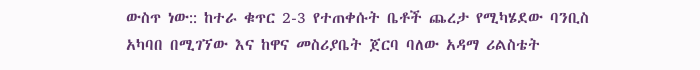ውስጥ ነው:: ከተራ ቁጥር 2-3 የተጠቀሱት ቤቶች ጨረታ የሚካሄደው ባንቢስ አካባበ በሚገኘው እና ከዋና መስሪያቤት ጀርባ ባለው አዳማ ሪልስቴት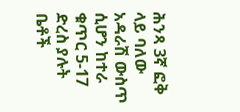ሕንጻ 3ኛ ፎቅ ላይ ባለው አዳራሽ ውስጥ ሲሆን ከተራ ቁጥር 5-17 ድረስ ያሉት ቤቶች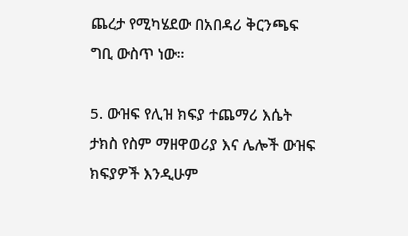ጨረታ የሚካሄደው በአበዳሪ ቅርንጫፍ ግቢ ውስጥ ነው።

5. ውዝፍ የሊዝ ክፍያ ተጨማሪ እሴት ታክስ የስም ማዘዋወሪያ እና ሌሎች ውዝፍ ክፍያዎች እንዲሁም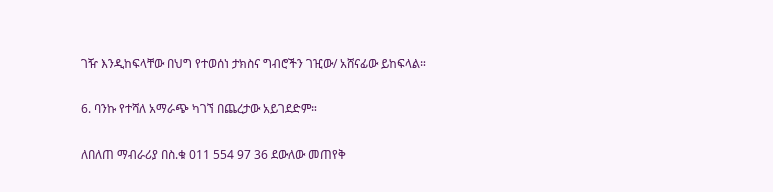ገዥ እንዲከፍላቸው በህግ የተወሰነ ታክስና ግብሮችን ገዢው/ አሸናፊው ይከፍላል።

6. ባንኩ የተሻለ አማራጭ ካገኘ በጨረታው አይገደድም።

ለበለጠ ማብራሪያ በስ.ቁ 011 554 97 36 ደውለው መጠየቅ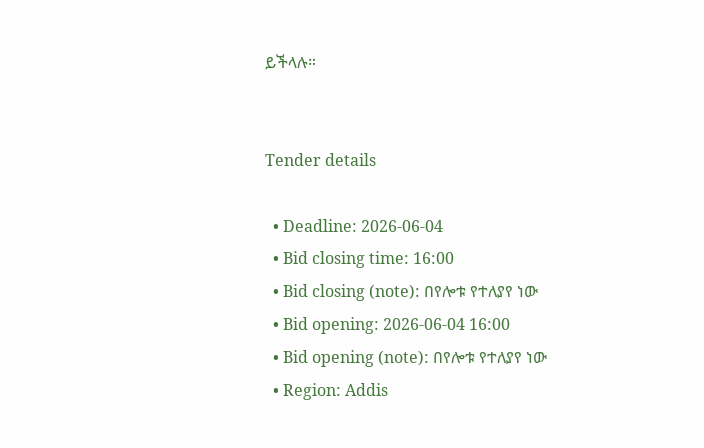ይችላሉ።


Tender details

  • Deadline: 2026-06-04
  • Bid closing time: 16:00
  • Bid closing (note): በየሎቱ የተለያየ ነው
  • Bid opening: 2026-06-04 16:00
  • Bid opening (note): በየሎቱ የተለያየ ነው
  • Region: Addis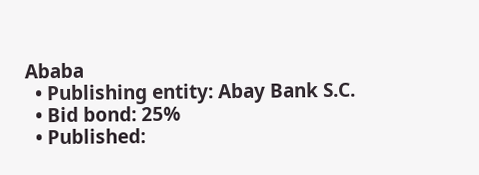Ababa
  • Publishing entity: Abay Bank S.C.
  • Bid bond: 25%
  • Published: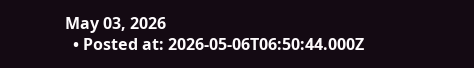May 03, 2026
  • Posted at: 2026-05-06T06:50:44.000Z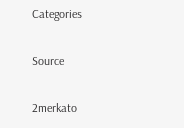Categories

Source

2merkato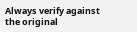Always verify against the original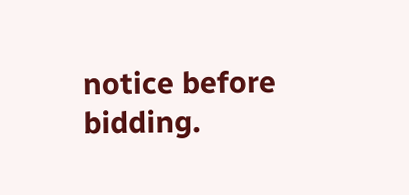notice before bidding.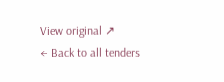View original ↗
← Back to all tenders